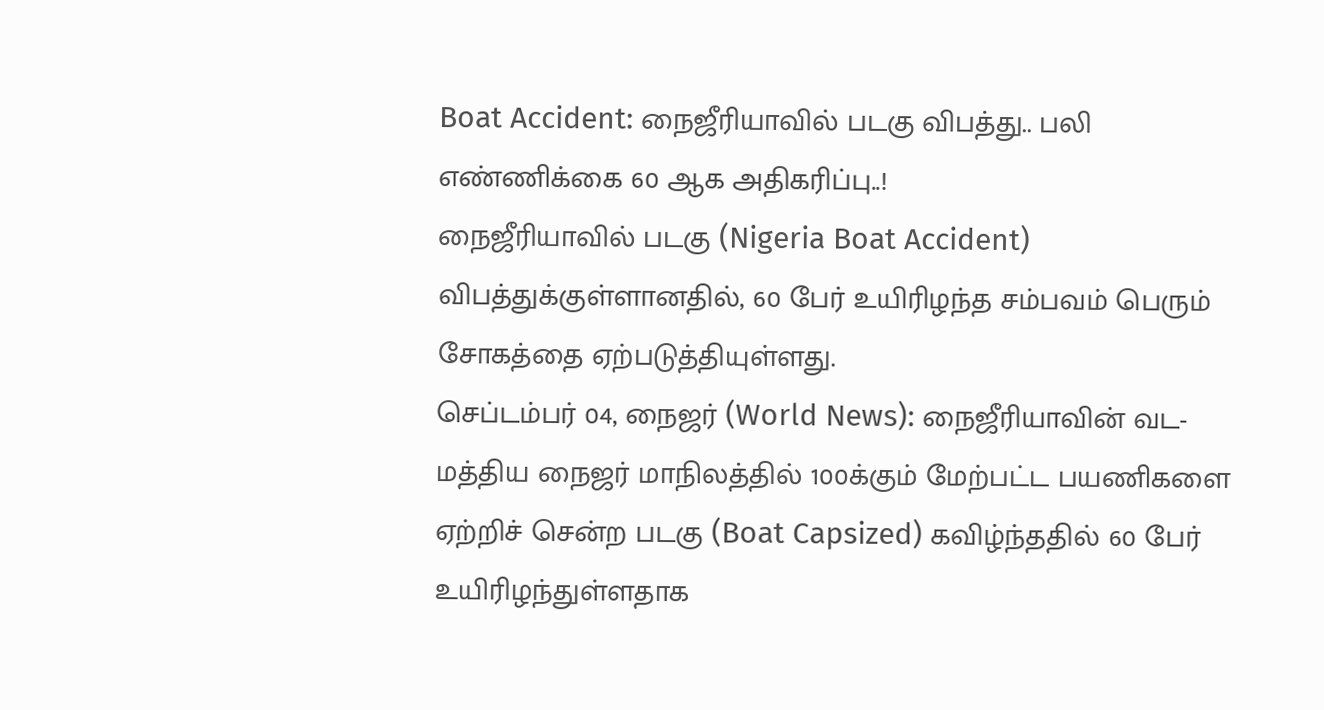Boat Accident: நைஜீரியாவில் படகு விபத்து.. பலி எண்ணிக்கை 60 ஆக அதிகரிப்பு..!
நைஜீரியாவில் படகு (Nigeria Boat Accident) விபத்துக்குள்ளானதில், 60 பேர் உயிரிழந்த சம்பவம் பெரும் சோகத்தை ஏற்படுத்தியுள்ளது.
செப்டம்பர் 04, நைஜர் (World News): நைஜீரியாவின் வட-மத்திய நைஜர் மாநிலத்தில் 100க்கும் மேற்பட்ட பயணிகளை ஏற்றிச் சென்ற படகு (Boat Capsized) கவிழ்ந்ததில் 60 பேர் உயிரிழந்துள்ளதாக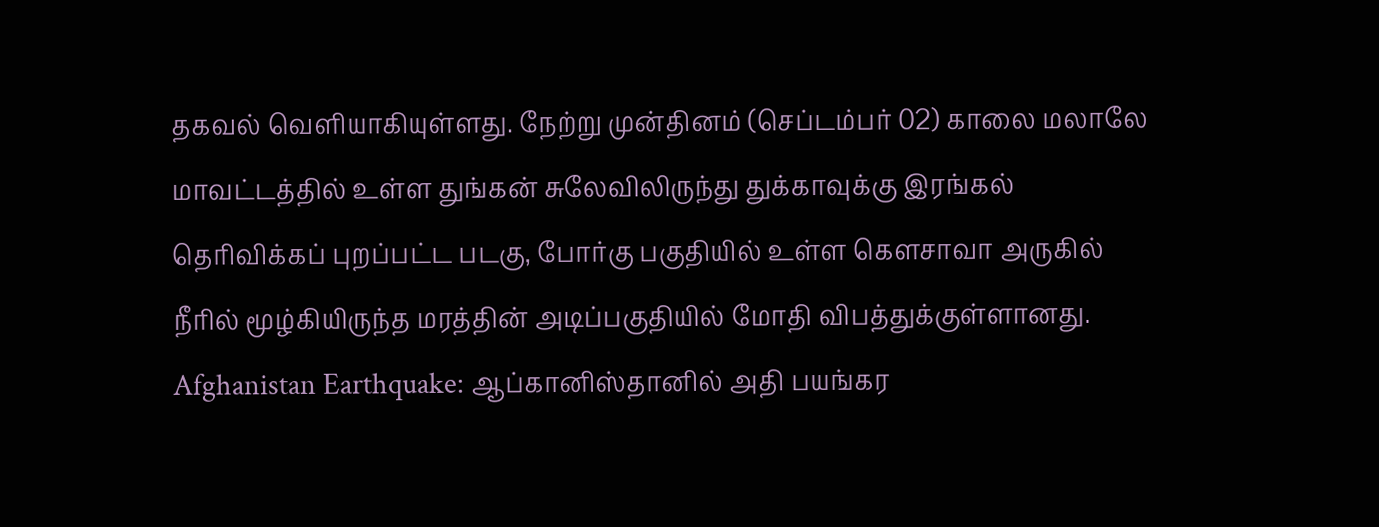தகவல் வெளியாகியுள்ளது. நேற்று முன்தினம் (செப்டம்பர் 02) காலை மலாலே மாவட்டத்தில் உள்ள துங்கன் சுலேவிலிருந்து துக்காவுக்கு இரங்கல் தெரிவிக்கப் புறப்பட்ட படகு, போர்கு பகுதியில் உள்ள கௌசாவா அருகில் நீரில் மூழ்கியிருந்த மரத்தின் அடிப்பகுதியில் மோதி விபத்துக்குள்ளானது. Afghanistan Earthquake: ஆப்கானிஸ்தானில் அதி பயங்கர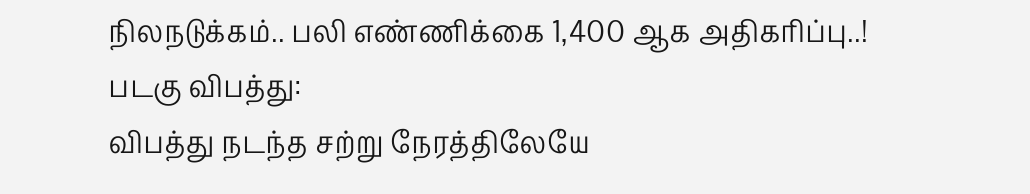நிலநடுக்கம்.. பலி எண்ணிக்கை 1,400 ஆக அதிகரிப்பு..!
படகு விபத்து:
விபத்து நடந்த சற்று நேரத்திலேயே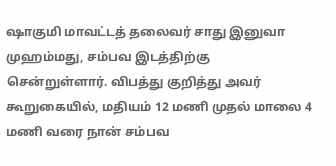ஷாகுமி மாவட்டத் தலைவர் சாது இனுவா முஹம்மது, சம்பவ இடத்திற்கு சென்றுள்ளார். விபத்து குறித்து அவர் கூறுகையில், மதியம் 12 மணி முதல் மாலை 4 மணி வரை நான் சம்பவ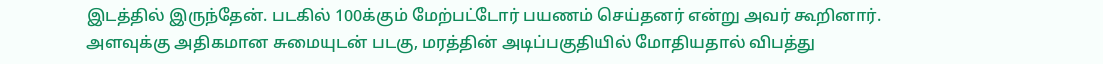இடத்தில் இருந்தேன். படகில் 100க்கும் மேற்பட்டோர் பயணம் செய்தனர் என்று அவர் கூறினார். அளவுக்கு அதிகமான சுமையுடன் படகு, மரத்தின் அடிப்பகுதியில் மோதியதால் விபத்து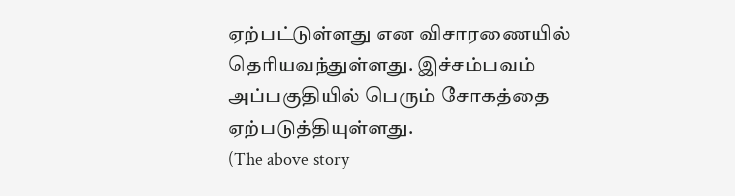ஏற்பட்டுள்ளது என விசாரணையில் தெரியவந்துள்ளது. இச்சம்பவம் அப்பகுதியில் பெரும் சோகத்தை ஏற்படுத்தியுள்ளது.
(The above story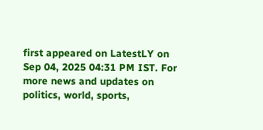first appeared on LatestLY on Sep 04, 2025 04:31 PM IST. For more news and updates on politics, world, sports,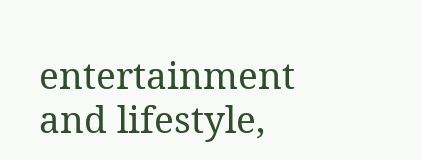entertainment and lifestyle,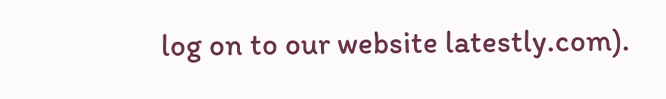log on to our website latestly.com).